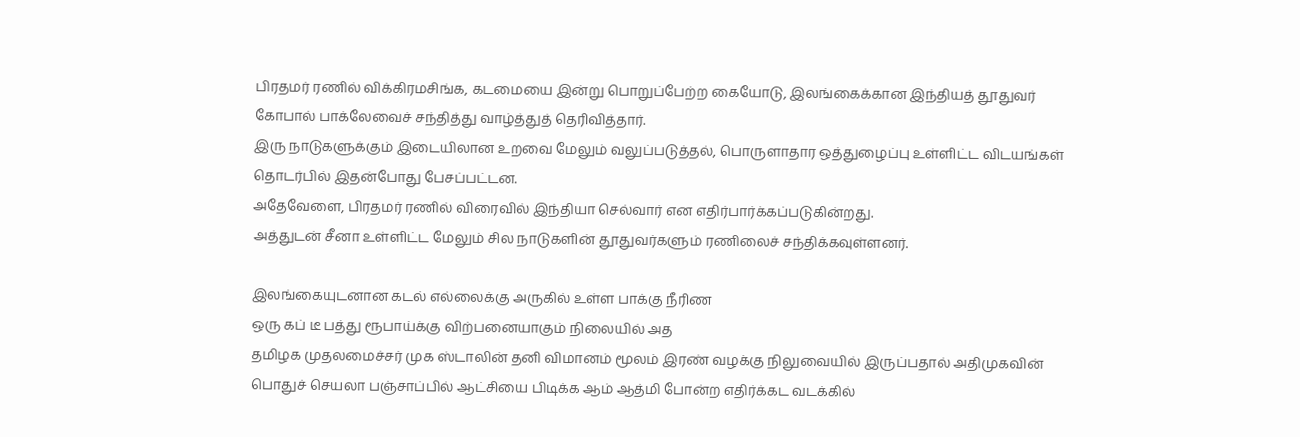பிரதமர் ரணில் விக்கிரமசிங்க, கடமையை இன்று பொறுப்பேற்ற கையோடு, இலங்கைக்கான இந்தியத் தூதுவர் கோபால் பாக்லேவைச் சந்தித்து வாழ்த்துத் தெரிவித்தார்.
இரு நாடுகளுக்கும் இடையிலான உறவை மேலும் வலுப்படுத்தல், பொருளாதார ஒத்துழைப்பு உள்ளிட்ட விடயங்கள் தொடர்பில் இதன்போது பேசப்பட்டன.
அதேவேளை, பிரதமர் ரணில் விரைவில் இந்தியா செல்வார் என எதிர்பார்க்கப்படுகின்றது.
அத்துடன் சீனா உள்ளிட்ட மேலும் சில நாடுகளின் தூதுவர்களும் ரணிலைச் சந்திக்கவுள்ளனர்.

இலங்கையுடனான கடல் எல்லைக்கு அருகில் உள்ள பாக்கு நீரிண
ஒரு கப் டீ பத்து ரூபாய்க்கு விற்பனையாகும் நிலையில் அத
தமிழக முதலமைச்சர் முக ஸ்டாலின் தனி விமானம் மூலம் இரண் வழக்கு நிலுவையில் இருப்பதால் அதிமுகவின் பொதுச் செயலா பஞ்சாப்பில் ஆட்சியை பிடிக்க ஆம் ஆத்மி போன்ற எதிர்க்கட வடக்கில்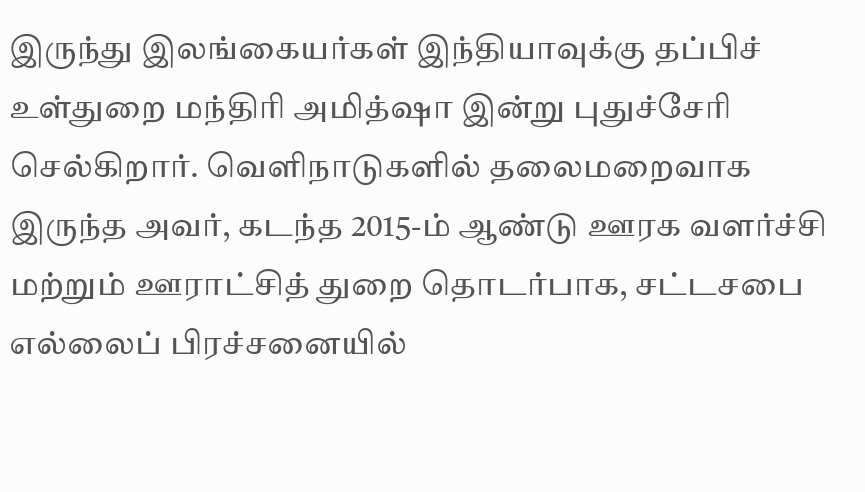இருந்து இலங்கையர்கள் இந்தியாவுக்கு தப்பிச் உள்துறை மந்திரி அமித்ஷா இன்று புதுச்சேரி செல்கிறார். வெளிநாடுகளில் தலைமறைவாக இருந்த அவர், கடந்த 2015-ம் ஆண்டு ஊரக வளர்ச்சி மற்றும் ஊராட்சித் துறை தொடர்பாக, சட்டசபை எல்லைப் பிரச்சனையில்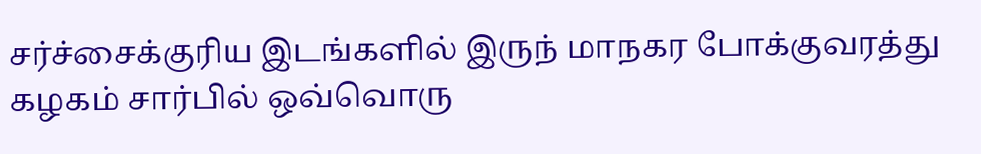சர்ச்சைக்குரிய இடங்களில் இருந் மாநகர போக்குவரத்து கழகம் சார்பில் ஒவ்வொரு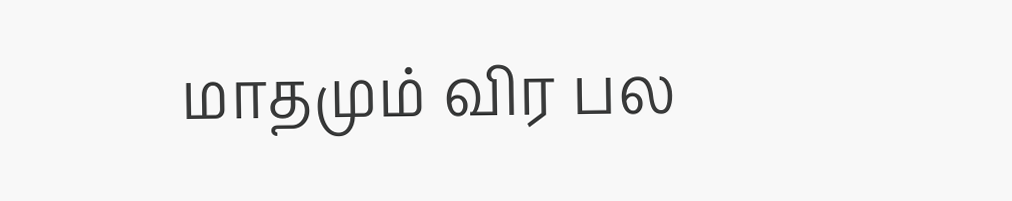மாதமும் விர பல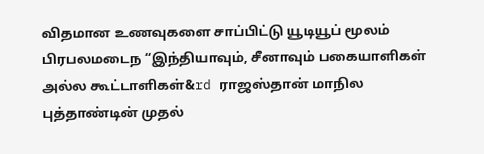விதமான உணவுகளை சாப்பிட்டு யூடியூப் மூலம் பிரபலமடைந “இந்தியாவும், சீனாவும் பகையாளிகள் அல்ல கூட்டாளிகள்&rd ராஜஸ்தான் மாநில புத்தாண்டின் முதல்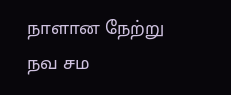நாளான நேற்று நவ சம